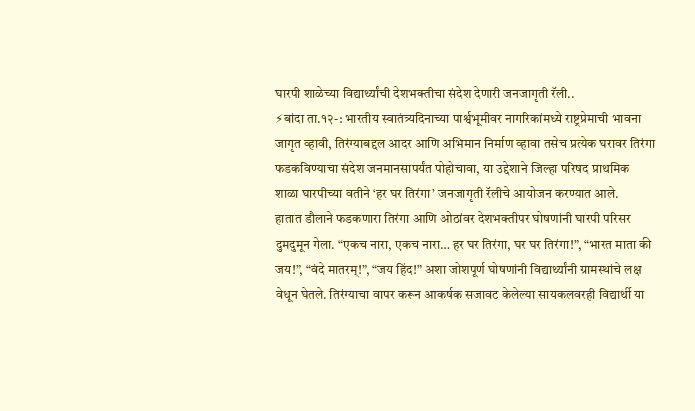घारपी शाळेच्या विद्यार्थ्यांची देशभक्तीचा संदेश देणारी जनजागृती रॅली..
⚡बांदा ता.१२-: भारतीय स्वातंत्र्यदिनाच्या पार्श्वभूमीवर नागरिकांमध्ये राष्ट्रप्रेमाची भावना जागृत व्हावी, तिरंग्याबद्दल आदर आणि अभिमान निर्माण व्हावा तसेच प्रत्येक घरावर तिरंगा फडकविण्याचा संदेश जनमानसापर्यंत पोहोचावा, या उद्देशाने जिल्हा परिषद प्राथमिक शाळा घारपीच्या वतीने ‘हर घर तिरंगा’ जनजागृती रॅलीचे आयोजन करण्यात आले.
हातात डौलाने फडकणारा तिरंगा आणि ओठांवर देशभक्तीपर घोषणांनी घारपी परिसर दुमदुमून गेला. “एकच नारा, एकच नारा… हर घर तिरंगा, घर घर तिरंगा!”, “भारत माता की जय!”, “वंदे मातरम्!”, “जय हिंद!” अशा जोशपूर्ण घोषणांनी विद्यार्थ्यांनी ग्रामस्थांचे लक्ष वेधून घेतले. तिरंग्याचा वापर करून आकर्षक सजावट केलेल्या सायकलवरही विद्यार्थी या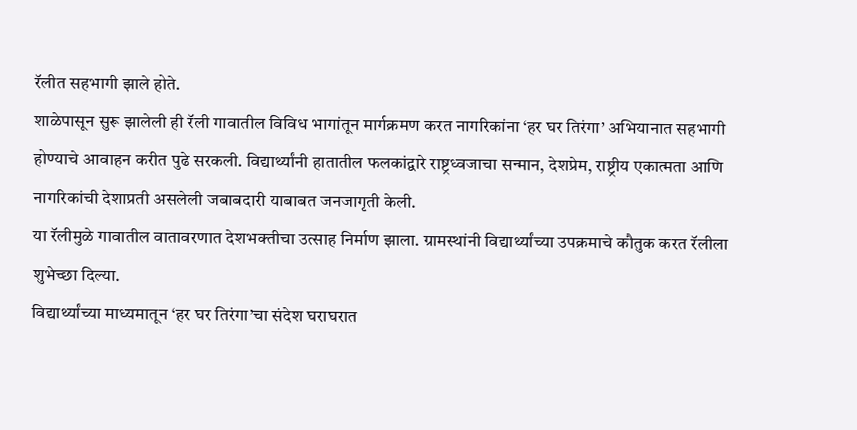रॅलीत सहभागी झाले होते.
शाळेपासून सुरू झालेली ही रॅली गावातील विविध भागांतून मार्गक्रमण करत नागरिकांना ‘हर घर तिरंगा’ अभियानात सहभागी होण्याचे आवाहन करीत पुढे सरकली. विद्यार्थ्यांनी हातातील फलकांद्वारे राष्ट्रध्वजाचा सन्मान, देशप्रेम, राष्ट्रीय एकात्मता आणि नागरिकांची देशाप्रती असलेली जबाबदारी याबाबत जनजागृती केली.
या रॅलीमुळे गावातील वातावरणात देशभक्तीचा उत्साह निर्माण झाला. ग्रामस्थांनी विद्यार्थ्यांच्या उपक्रमाचे कौतुक करत रॅलीला शुभेच्छा दिल्या.
विद्यार्थ्यांच्या माध्यमातून ‘हर घर तिरंगा’चा संदेश घराघरात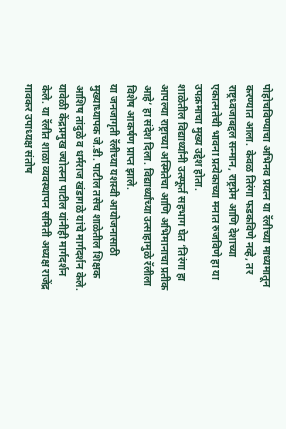पोहोचविण्याचा अभिनव प्रयत्न या रॅलीच्या माध्यमातून करण्यात आला. केवळ तिरंगा फडकविणे नव्हे, तर राष्ट्रध्वजाबद्दल सन्मान, राष्ट्रप्रेम आणि देशाच्या एकात्मतेची भावना प्रत्येकाच्या मनात रुजविणे हा या उपक्रमाचा मुख्य उद्देश होता.
शाळेतील विद्यार्थ्यांनी उत्स्फूर्त सहभाग घेत ‘तिरंगा हा आपल्या राष्ट्राच्या अस्मितेचा आणि अभिमानाचा प्रतीक आहे’ हा संदेश दिला. विद्यार्थ्यांच्या उत्साहामुळे रॅलीला विशेष आकर्षण प्राप्त झाले.
या जनजागृती रॅलीच्या यशस्वी आयोजनासाठी मुख्याध्यापक जे.डी. पाटील तसेच शाळेतील शिक्षक आशिष तांदुळे व धर्मराज खंडागळे यांचे मार्गदर्शन केले. यावेळी केंद्रप्रमुख ज्योत्स्ना पाटील यांनीही मार्गदर्शन केले. या रॅलीत शाळा व्यवस्थापन समिती अध्यक्ष राजेंद्र गावकर उपाध्यक्ष संतोष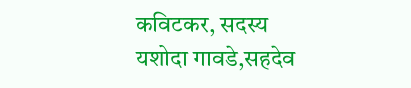कविटकर, सदस्य यशोदा गावडे,सहदेव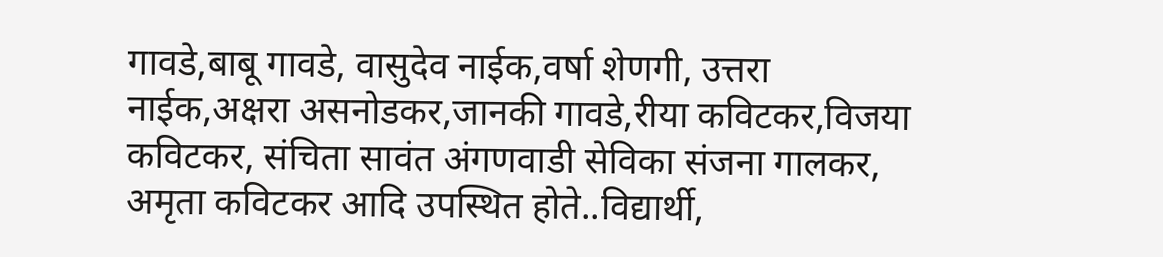गावडे,बाबू गावडे, वासुदेव नाईक,वर्षा शेणगी, उत्तरा नाईक,अक्षरा असनोडकर,जानकी गावडे,रीया कविटकर,विजया कविटकर, संचिता सावंत अंगणवाडी सेविका संजना गालकर, अमृता कविटकर आदि उपस्थित होते..विद्यार्थी,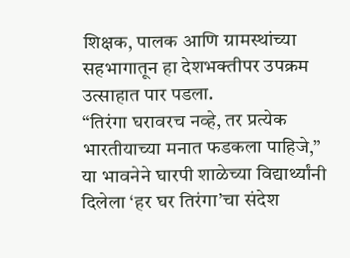शिक्षक, पालक आणि ग्रामस्थांच्या सहभागातून हा देशभक्तीपर उपक्रम उत्साहात पार पडला.
“तिरंगा घरावरच नव्हे, तर प्रत्येक भारतीयाच्या मनात फडकला पाहिजे,” या भावनेने घारपी शाळेच्या विद्यार्थ्यांनी दिलेला ‘हर घर तिरंगा’चा संदेश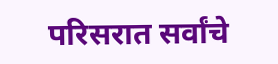परिसरात सर्वांचे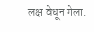लक्ष वेधून गेला.